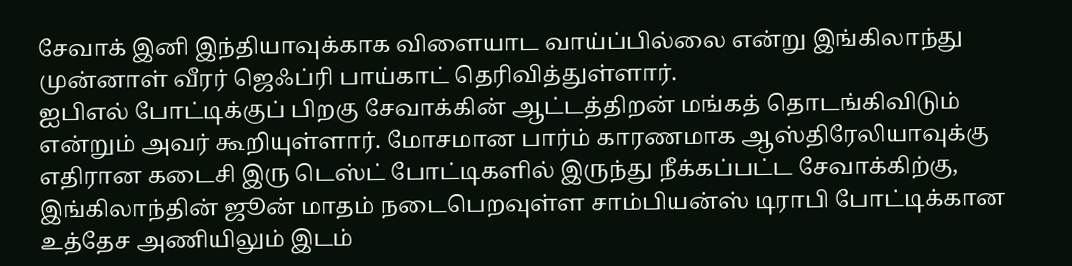சேவாக் இனி இந்தியாவுக்காக விளையாட வாய்ப்பில்லை என்று இங்கிலாந்து முன்னாள் வீரர் ஜெஃப்ரி பாய்காட் தெரிவித்துள்ளார்.
ஐபிஎல் போட்டிக்குப் பிறகு சேவாக்கின் ஆட்டத்திறன் மங்கத் தொடங்கிவிடும் என்றும் அவர் கூறியுள்ளார். மோசமான பார்ம் காரணமாக ஆஸ்திரேலியாவுக்கு எதிரான கடைசி இரு டெஸ்ட் போட்டிகளில் இருந்து நீக்கப்பட்ட சேவாக்கிற்கு, இங்கிலாந்தின் ஜூன் மாதம் நடைபெறவுள்ள சாம்பியன்ஸ் டிராபி போட்டிக்கான உத்தேச அணியிலும் இடம்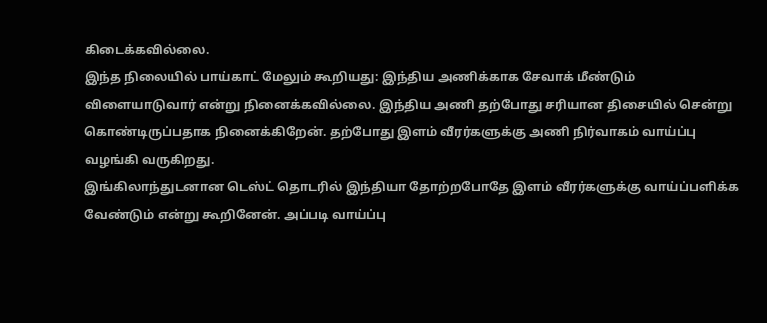கிடைக்கவில்லை.
இந்த நிலையில் பாய்காட் மேலும் கூறியது: இந்திய அணிக்காக சேவாக் மீண்டும் விளையாடுவார் என்று நினைக்கவில்லை. இந்திய அணி தற்போது சரியான திசையில் சென்று கொண்டிருப்பதாக நினைக்கிறேன். தற்போது இளம் வீரர்களுக்கு அணி நிர்வாகம் வாய்ப்பு வழங்கி வருகிறது.
இங்கிலாந்துடனான டெஸ்ட் தொடரில் இந்தியா தோற்றபோதே இளம் வீரர்களுக்கு வாய்ப்பளிக்க வேண்டும் என்று கூறினேன். அப்படி வாய்ப்பு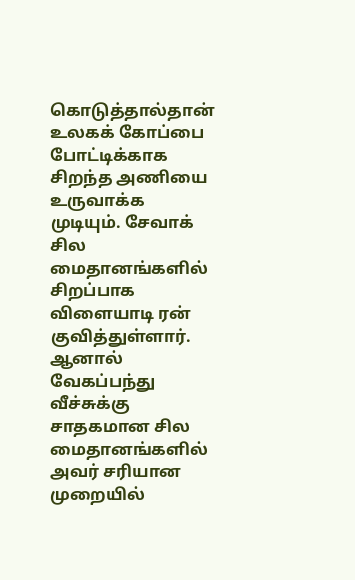கொடுத்தால்தான் உலகக் கோப்பை போட்டிக்காக சிறந்த அணியை உருவாக்க முடியும். சேவாக் சில மைதானங்களில் சிறப்பாக விளையாடி ரன் குவித்துள்ளார்.
ஆனால் வேகப்பந்து வீச்சுக்கு சாதகமான சில மைதானங்களில் அவர் சரியான முறையில்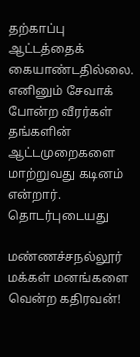தற்காப்பு ஆட்டத்தைக் கையாண்டதில்லை. எனினும் சேவாக் போன்ற வீரர்கள் தங்களின் ஆட்டமுறைகளை மாற்றுவது கடினம் என்றார்.
தொடர்புடையது

மண்ணச்சநல்லூர் மக்கள் மனங்களை வென்ற கதிரவன்!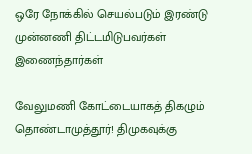ஒரே நோக்கில் செயல்படும் இரண்டு முன்னணி திட்டமிடுபவர்கள் இணைந்தார்கள்

வேலுமணி கோட்டையாகத் திகழும் தொண்டாமுத்தூர்! திமுகவுக்கு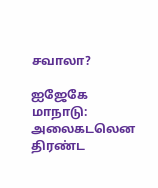சவாலா?

ஐஜேகே மாநாடு: அலைகடலென திரண்ட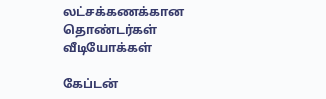லட்சக்கணக்கான தொண்டர்கள்
வீடியோக்கள்

கேப்டன்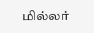மில்லர்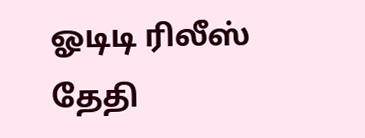ஓடிடி ரிலீஸ் தேதி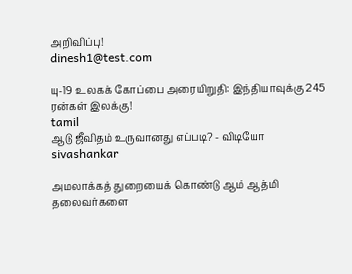அறிவிப்பு!
dinesh1@test.com

யு-19 உலகக் கோப்பை அரையிறுதி: இந்தியாவுக்கு 245 ரன்கள் இலக்கு!
tamil
ஆடு ஜீவிதம் உருவானது எப்படி? - விடியோ
sivashankar

அமலாக்கத் துறையைக் கொண்டு ஆம் ஆத்மி தலைவர்களை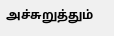அச்சுறுத்தும்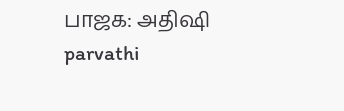பாஜக: அதிஷி
parvathi